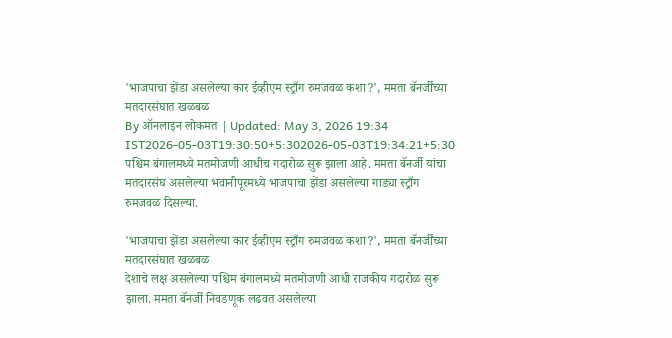'भाजपाचा झेंडा असलेल्या कार ईव्हीएम स्ट्राँग रुमजवळ कशा?', ममता बॅनर्जींच्या मतदारसंघात खळबळ
By ऑनलाइन लोकमत | Updated: May 3, 2026 19:34 IST2026-05-03T19:30:50+5:302026-05-03T19:34:21+5:30
पश्चिम बंगालमध्ये मतमोजणी आधीच गदारोळ सुरू झाला आहे. ममता बॅनर्जी यांचा मतदारसंघ असलेल्या भवानीपूरमध्ये भाजपाचा झेंडा असलेल्या गाड्या स्ट्राँग रुमजवळ दिसल्या.

'भाजपाचा झेंडा असलेल्या कार ईव्हीएम स्ट्राँग रुमजवळ कशा?', ममता बॅनर्जींच्या मतदारसंघात खळबळ
देशाचे लक्ष असलेल्या पश्चिम बंगालमध्ये मतमोजणी आधी राजकीय गदारोळ सुरू झाला. ममता बॅनर्जी निवडणूक लढवत असलेल्या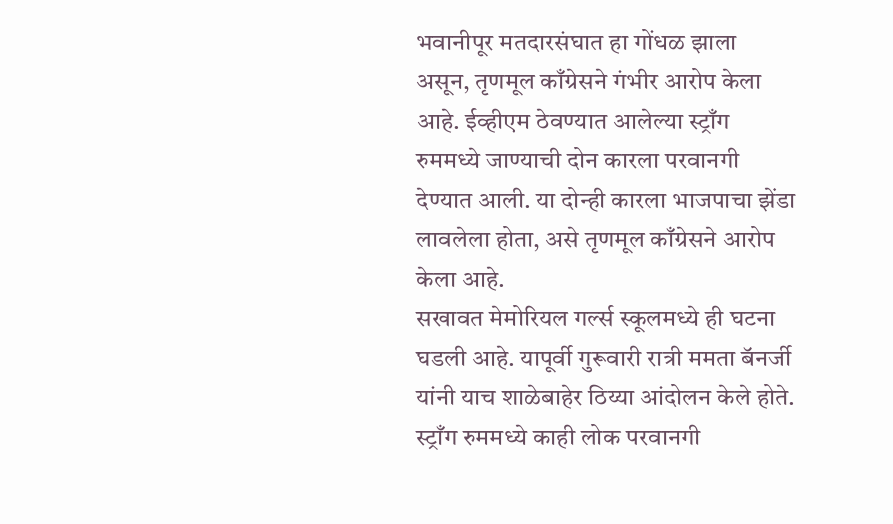भवानीपूर मतदारसंघात हा गोंधळ झाला असून, तृणमूल काँग्रेसने गंभीर आरोप केला आहे. ईव्हीएम ठेवण्यात आलेल्या स्ट्राँग रुममध्ये जाण्याची दोन कारला परवानगी देण्यात आली. या दोन्ही कारला भाजपाचा झेंडा लावलेला होता, असे तृणमूल काँग्रेसने आरोप केला आहे.
सखावत मेमोरियल गर्ल्स स्कूलमध्ये ही घटना घडली आहे. यापूर्वी गुरूवारी रात्री ममता बॅनर्जी यांनी याच शाळेबाहेर ठिय्या आंदोलन केले होते. स्ट्राँग रुममध्ये काही लोक परवानगी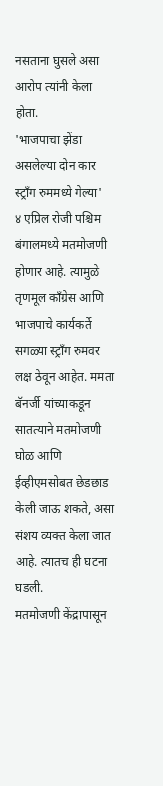नसताना घुसले असा आरोप त्यांनी केला होता.
'भाजपाचा झेंडा असलेल्या दोन कार स्ट्राँग रुममध्ये गेल्या'
४ एप्रिल रोजी पश्चिम बंगालमध्ये मतमोजणी होणार आहे. त्यामुळे तृणमूल काँग्रेस आणि भाजपाचे कार्यकर्ते सगळ्या स्ट्राँग रुमवर लक्ष ठेवून आहेत. ममता बॅनर्जी यांच्याकडून सातत्याने मतमोजणी घोळ आणि ईव्हीएमसोबत छेडछाड केली जाऊ शकते, असा संशय व्यक्त केला जात आहे. त्यातच ही घटना घडली.
मतमोजणी केंद्रापासून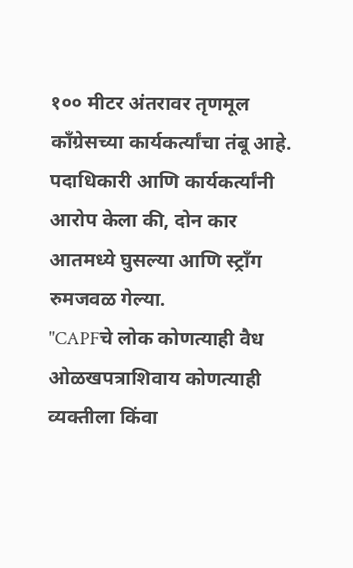१०० मीटर अंतरावर तृणमूल काँग्रेसच्या कार्यकर्त्यांचा तंबू आहे. पदाधिकारी आणि कार्यकर्त्यांनी आरोप केला की, दोन कार आतमध्ये घुसल्या आणि स्ट्राँग रुमजवळ गेल्या.
"CAPFचे लोक कोणत्याही वैध ओळखपत्राशिवाय कोणत्याही व्यक्तीला किंवा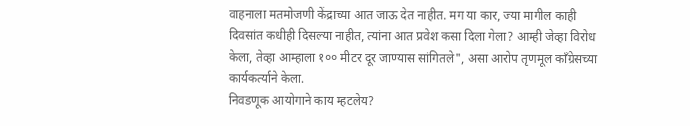वाहनाला मतमोजणी केंद्राच्या आत जाऊ देत नाहीत. मग या कार, ज्या मागील काही दिवसांत कधीही दिसल्या नाहीत, त्यांना आत प्रवेश कसा दिला गेला? आम्ही जेव्हा विरोध केला, तेव्हा आम्हाला १०० मीटर दूर जाण्यास सांगितले", असा आरोप तृणमूल काँग्रेसच्या कार्यकर्त्याने केला.
निवडणूक आयोगाने काय म्हटलेय?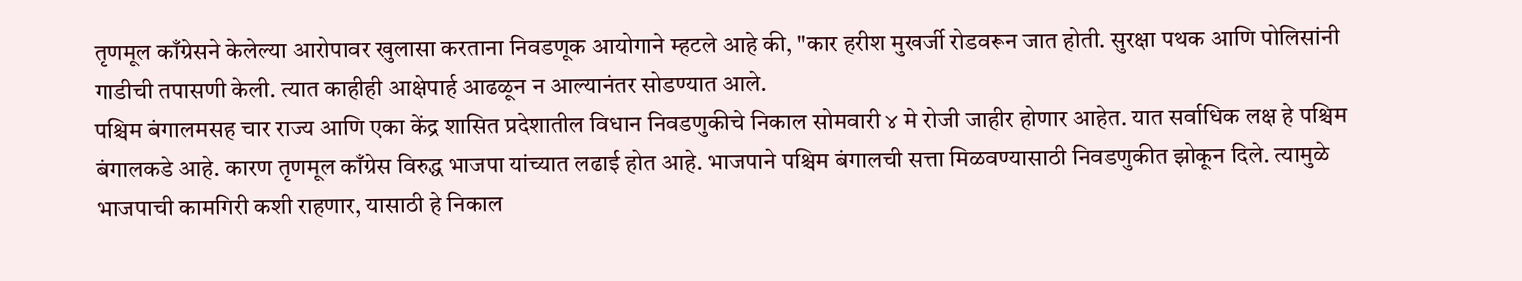तृणमूल काँग्रेसने केलेल्या आरोपावर खुलासा करताना निवडणूक आयोगाने म्हटले आहे की, "कार हरीश मुखर्जी रोडवरून जात होती. सुरक्षा पथक आणि पोलिसांनी गाडीची तपासणी केली. त्यात काहीही आक्षेपार्ह आढळून न आल्यानंतर सोडण्यात आले.
पश्चिम बंगालमसह चार राज्य आणि एका केंद्र शासित प्रदेशातील विधान निवडणुकीचे निकाल सोमवारी ४ मे रोजी जाहीर होणार आहेत. यात सर्वाधिक लक्ष हे पश्चिम बंगालकडे आहे. कारण तृणमूल काँग्रेस विरुद्ध भाजपा यांच्यात लढाई होत आहे. भाजपाने पश्चिम बंगालची सत्ता मिळवण्यासाठी निवडणुकीत झोकून दिले. त्यामुळे भाजपाची कामगिरी कशी राहणार, यासाठी हे निकाल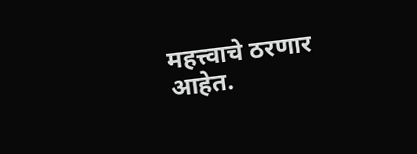महत्त्वाचे ठरणार आहेत.